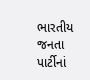ભારતીય જનતા પાર્ટીનાં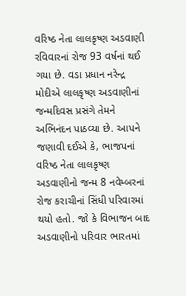વરિષ્ઠ નેતા લાલકૃષ્ણ અડવાણી રવિવારનાં રોજ 93 વર્ષનાં થઈ ગયા છે. વડા પ્રધાન નરેન્દ્ર મોદીએ લાલકૃષ્ણ અડવાણીનાં જન્મદિવસ પ્રસંગે તેમને અભિનંદન પાઠવ્યા છે. આપને જણાવી દઈએ કે, ભાજપનાં વરિષ્ઠ નેતા લાલકૃષ્ણ અડવાણીનો જન્મ 8 નવેમ્બરનાં રોજ કરાચીનાં સિંધી પરિવારમાં થયો હતો. જો કે વિભાજન બાદ અડવાણીનો પરિવાર ભારતમાં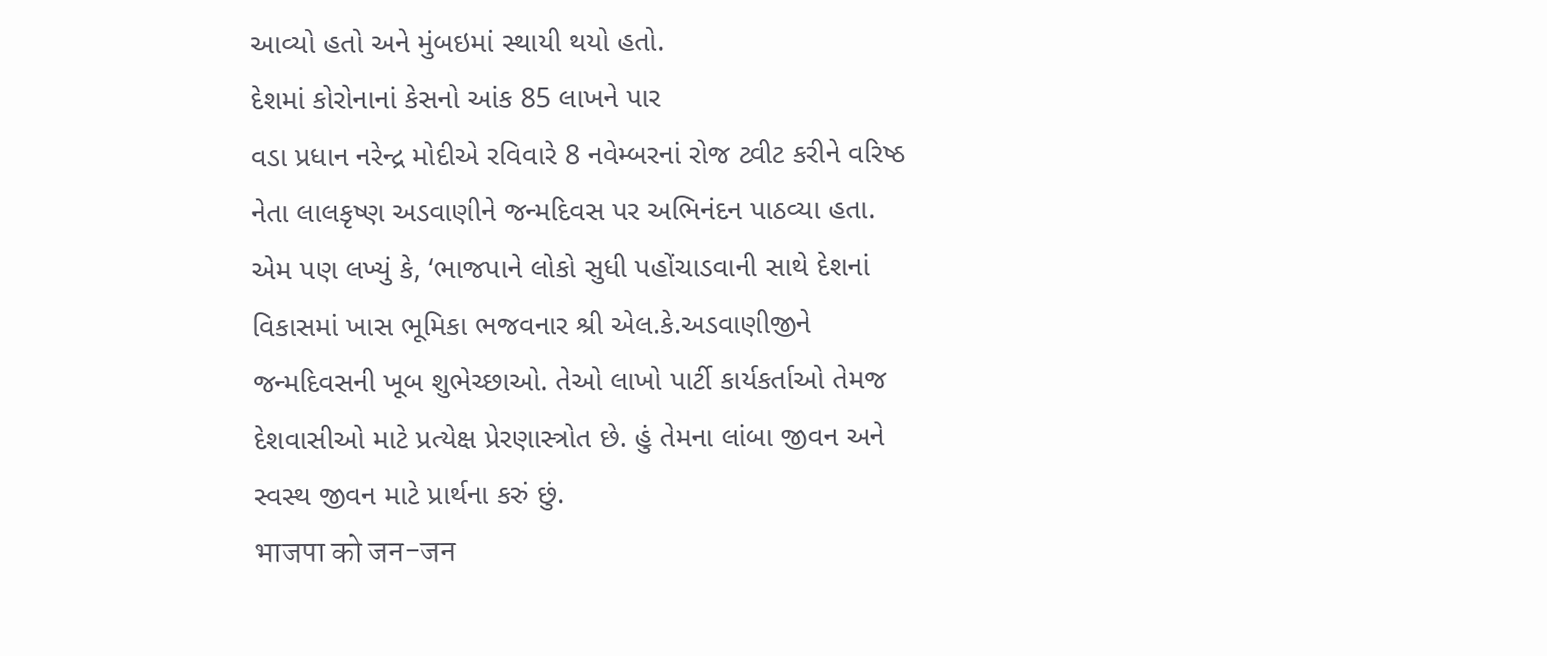આવ્યો હતો અને મુંબઇમાં સ્થાયી થયો હતો.
દેશમાં કોરોનાનાં કેસનો આંક 85 લાખને પાર
વડા પ્રધાન નરેન્દ્ર મોદીએ રવિવારે 8 નવેમ્બરનાં રોજ ટ્વીટ કરીને વરિષ્ઠ નેતા લાલકૃષ્ણ અડવાણીને જન્મદિવસ પર અભિનંદન પાઠવ્યા હતા. એમ પણ લખ્યું કે, ‘ભાજપાને લોકો સુધી પહોંચાડવાની સાથે દેશનાં વિકાસમાં ખાસ ભૂમિકા ભજવનાર શ્રી એલ.કે.અડવાણીજીને જન્મદિવસની ખૂબ શુભેચ્છાઓ. તેઓ લાખો પાર્ટી કાર્યકર્તાઓ તેમજ દેશવાસીઓ માટે પ્રત્યેક્ષ પ્રેરણાસ્ત્રોત છે. હું તેમના લાંબા જીવન અને સ્વસ્થ જીવન માટે પ્રાર્થના કરું છું.
भाजपा को जन-जन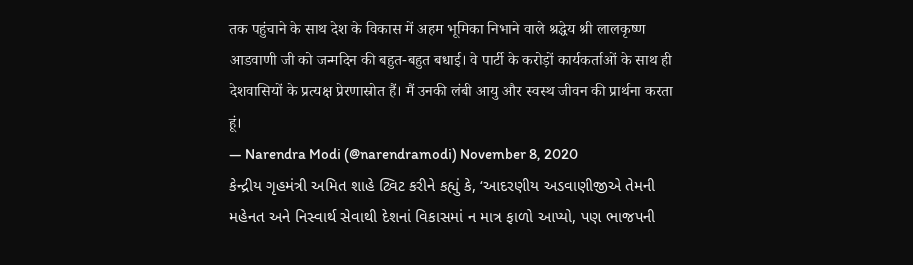तक पहुंचाने के साथ देश के विकास में अहम भूमिका निभाने वाले श्रद्धेय श्री लालकृष्ण आडवाणी जी को जन्मदिन की बहुत-बहुत बधाई। वे पार्टी के करोड़ों कार्यकर्ताओं के साथ ही देशवासियों के प्रत्यक्ष प्रेरणास्रोत हैं। मैं उनकी लंबी आयु और स्वस्थ जीवन की प्रार्थना करता हूं।
— Narendra Modi (@narendramodi) November 8, 2020
કેન્દ્રીય ગૃહમંત્રી અમિત શાહે ટ્વિટ કરીને કહ્યું કે, ‘આદરણીય અડવાણીજીએ તેમની મહેનત અને નિસ્વાર્થ સેવાથી દેશનાં વિકાસમાં ન માત્ર ફાળો આપ્યો, પણ ભાજપની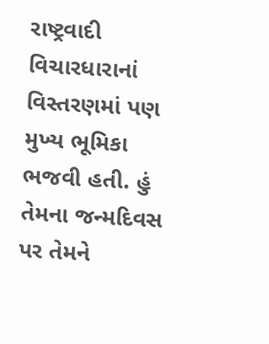રાષ્ટ્રવાદી વિચારધારાનાં વિસ્તરણમાં પણ મુખ્ય ભૂમિકા ભજવી હતી. હું તેમના જન્મદિવસ પર તેમને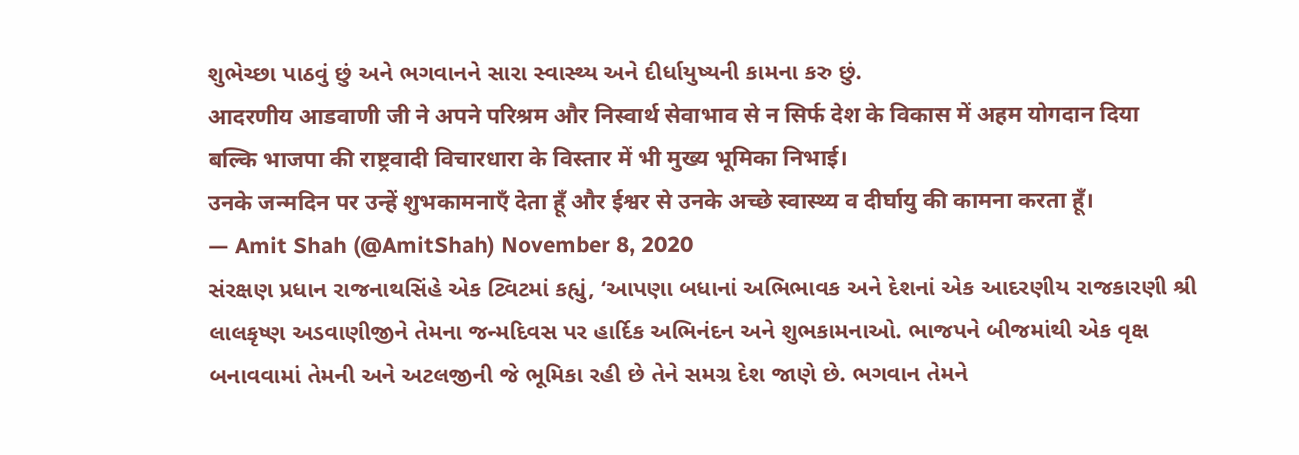શુભેચ્છા પાઠવું છું અને ભગવાનને સારા સ્વાસ્થ્ય અને દીર્ધાયુષ્યની કામના કરુ છું.
आदरणीय आडवाणी जी ने अपने परिश्रम और निस्वार्थ सेवाभाव से न सिर्फ देश के विकास में अहम योगदान दिया बल्कि भाजपा की राष्ट्रवादी विचारधारा के विस्तार में भी मुख्य भूमिका निभाई।
उनके जन्मदिन पर उन्हें शुभकामनाएँ देता हूँ और ईश्वर से उनके अच्छे स्वास्थ्य व दीर्घायु की कामना करता हूँ।
— Amit Shah (@AmitShah) November 8, 2020
સંરક્ષણ પ્રધાન રાજનાથસિંહે એક ટ્વિટમાં કહ્યું, ‘આપણા બધાનાં અભિભાવક અને દેશનાં એક આદરણીય રાજકારણી શ્રી લાલકૃષ્ણ અડવાણીજીને તેમના જન્મદિવસ પર હાર્દિક અભિનંદન અને શુભકામનાઓ. ભાજપને બીજમાંથી એક વૃક્ષ બનાવવામાં તેમની અને અટલજીની જે ભૂમિકા રહી છે તેને સમગ્ર દેશ જાણે છે. ભગવાન તેમને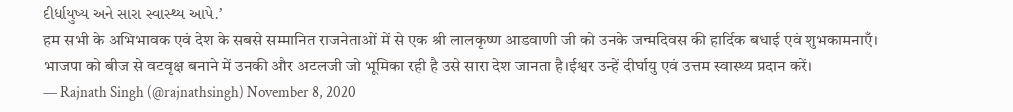દીર્ધાયુષ્ય અને સારા સ્વાસ્થ્ય આપે.’
हम सभी के अभिभावक एवं देश के सबसे सम्मानित राजनेताओं में से एक श्री लालकृष्ण आडवाणी जी को उनके जन्मदिवस की हार्दिक बधाई एवं शुभकामनाएँ।
भाजपा को बीज से वटवृक्ष बनाने में उनकी और अटलजी जो भूमिका रही है उसे सारा देश जानता है।ईश्वर उन्हें दीर्घायु एवं उत्तम स्वास्थ्य प्रदान करें।
— Rajnath Singh (@rajnathsingh) November 8, 2020